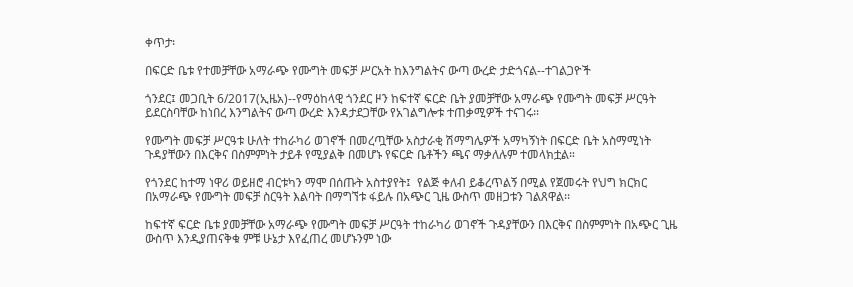ቀጥታ፡

በፍርድ ቤቱ የተመቻቸው አማራጭ የሙግት መፍቻ ሥርአት ከእንግልትና ውጣ ውረድ ታድጎናል--ተገልጋዮች

ጎንደር፤ መጋቢት 6/2017(ኢዜአ)--የማዕከላዊ ጎንደር ዞን ከፍተኛ ፍርድ ቤት ያመቻቸው አማራጭ የሙግት መፍቻ ሥርዓት ይደርስባቸው ከነበረ እንግልትና ውጣ ውረድ እንዳታደጋቸው የአገልግሎቱ ተጠቃሚዎች ተናገሩ፡፡

የሙግት መፍቻ ሥርዓቱ ሁለት ተከራካሪ ወገኖች በመረጧቸው አስታራቂ ሽማግሌዎች አማካኝነት በፍርድ ቤት አስማሚነት ጉዳያቸውን በእርቅና በስምምነት ታይቶ የሚያልቅ በመሆኑ የፍርድ ቤቶችን ጫና ማቃለሉም ተመላክቷል።

የጎንደር ከተማ ነዋሪ ወይዘሮ ብርቱካን ማሞ በሰጡት አስተያየት፤  የልጅ ቀለብ ይቆረጥልኝ በሚል የጀመሩት የህግ ክርክር በአማራጭ የሙግት መፍቻ ስርዓት እልባት በማግኘቱ ፋይሉ በአጭር ጊዜ ውስጥ መዘጋቱን ገልጸዋል፡፡

ከፍተኛ ፍርድ ቤቱ ያመቻቸው አማራጭ የሙግት መፍቻ ሥርዓት ተከራካሪ ወገኖች ጉዳያቸውን በእርቅና በስምምነት በአጭር ጊዜ ውስጥ እንዲያጠናቅቁ ምቹ ሁኔታ እየፈጠረ መሆኑንም ነው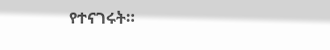የተናገሩት።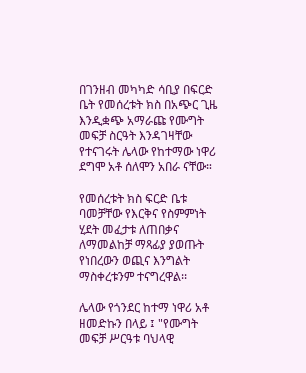በገንዘብ መካካድ ሳቢያ በፍርድ ቤት የመሰረቱት ክስ በአጭር ጊዜ እንዲቋጭ አማራጩ የሙግት መፍቻ ስርዓት እንዳገዛቸው የተናገሩት ሌላው የከተማው ነዋሪ ደግሞ አቶ ሰለሞን አበራ ናቸው።

የመሰረቱት ክስ ፍርድ ቤቱ ባመቻቸው የእርቅና የስምምነት ሂደት መፈታቱ ለጠበቃና ለማመልከቻ ማጻፊያ ያወጡት የነበረውን ወጪና እንግልት ማስቀረቱንም ተናግረዋል፡፡

ሌላው የጎንደር ከተማ ነዋሪ አቶ ዘመድኩን በላይ ፤ "የሙግት መፍቻ ሥርዓቱ ባህላዊ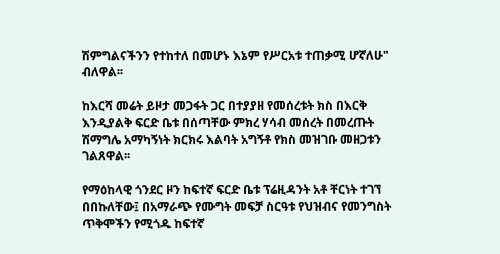ሽምግልናችንን የተከተለ በመሆኑ እኔም የሥርአቱ ተጠቃሚ ሆኛለሁ" ብለዋል፡፡

ከእርሻ መሬት ይዞታ መጋፋት ጋር በተያያዘ የመሰረቱት ክስ በእርቅ እንዲያልቅ ፍርድ ቤቱ በሰጣቸው ምክረ ሃሳብ መሰረት በመረጡት ሽማግሌ አማካኝነት ክርክሩ እልባት አግኝቶ የክስ መዝገቡ መዘጋቱን ገልጸዋል፡፡

የማዕከላዊ ጎንደር ዞን ከፍተኛ ፍርድ ቤቱ ፕሬዚዳንት አቶ ቸርነት ተገኘ በበኩለቸው፤ በአማራጭ የሙግት መፍቻ ስርዓቱ የህዝብና የመንግስት ጥቅሞችን የሚጎዱ ከፍተኛ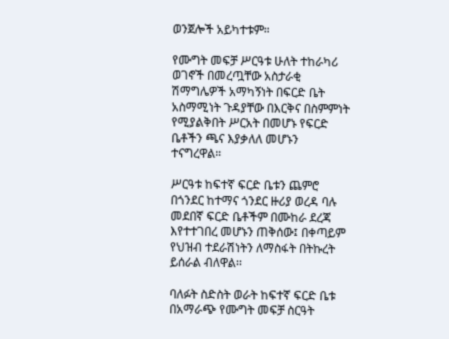ወንጀሎች አይካተቱም።

የሙግት መፍቻ ሥርዓቱ ሁለት ተከራካሪ ወገኖች በመረጧቸው አስታራቂ ሽማግሌዎች አማካኝነት በፍርድ ቤት አስማሚነት ጉዳያቸው በእርቅና በስምምነት የሚያልቅበት ሥርአት በመሆኑ የፍርድ ቤቶችን ጫና እያቃለለ መሆኑን ተናግረዋል።

ሥርዓቱ ከፍተኛ ፍርድ ቤቱን ጨምሮ በጎንደር ከተማና ጎንደር ዙሪያ ወረዳ ባሉ መደበኛ ፍርድ ቤቶችም በሙከራ ደረጃ እየተተገበረ መሆኑን ጠቅሰው፤ በቀጣይም የህዝብ ተደራሽነትን ለማስፋት በትኩረት ይሰራል ብለዋል፡፡

ባለፉት ስድስት ወራት ከፍተኛ ፍርድ ቤቱ በአማራጭ የሙግት መፍቻ ስርዓት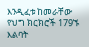እንዲፈቱ ከመራቸው የህግ ክርክሮች 179ኙ እልባት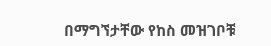በማግኘታቸው የከስ መዝገቦቹ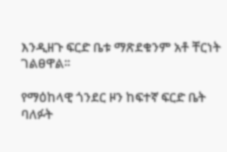እንዲዘጉ ፍርድ ቤቱ ማጽደቁንም አቶ ቸርነት ገልፀዋል፡፡

የማዕከላዊ ጎንደር ዞን ከፍተኛ ፍርድ ቤት ባለፉት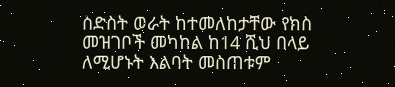ስድስት ወራት ከተመለከታቸው የክስ መዝገቦች መካከል ከ14 ሺህ በላይ ለሚሆኑት እልባት መስጠቱም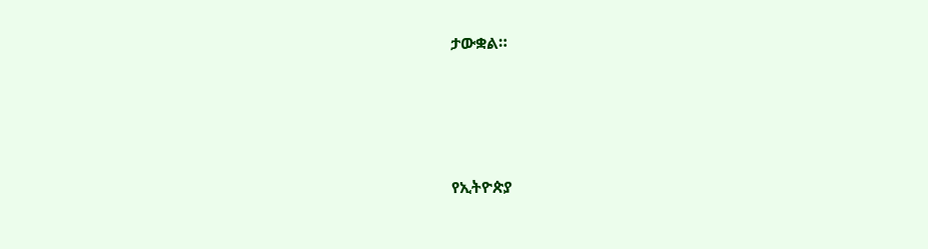ታውቋል።





የኢትዮጵያ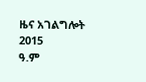ዜና አገልግሎት
2015
ዓ.ም